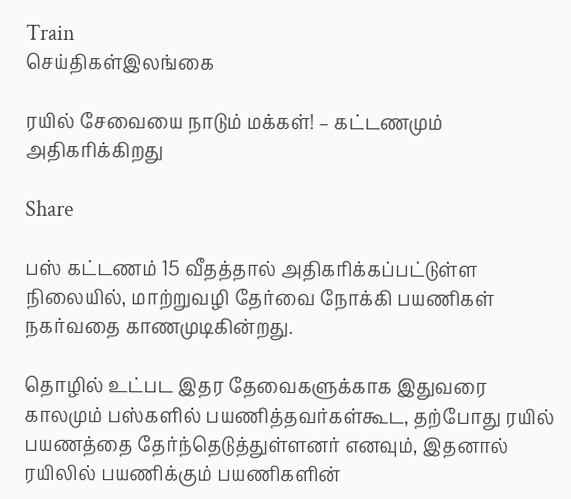Train
செய்திகள்இலங்கை

ரயில் சேவையை நாடும் மக்கள்! – கட்டணமும் அதிகரிக்கிறது

Share

பஸ் கட்டணம் 15 வீதத்தால் அதிகரிக்கப்பட்டுள்ள நிலையில், மாற்றுவழி தேர்வை நோக்கி பயணிகள் நகர்வதை காணமுடிகின்றது.

தொழில் உட்பட இதர தேவைகளுக்காக இதுவரை காலமும் பஸ்களில் பயணித்தவர்கள்கூட, தற்போது ரயில் பயணத்தை தேர்ந்தெடுத்துள்ளனர் எனவும், இதனால் ரயிலில் பயணிக்கும் பயணிகளின்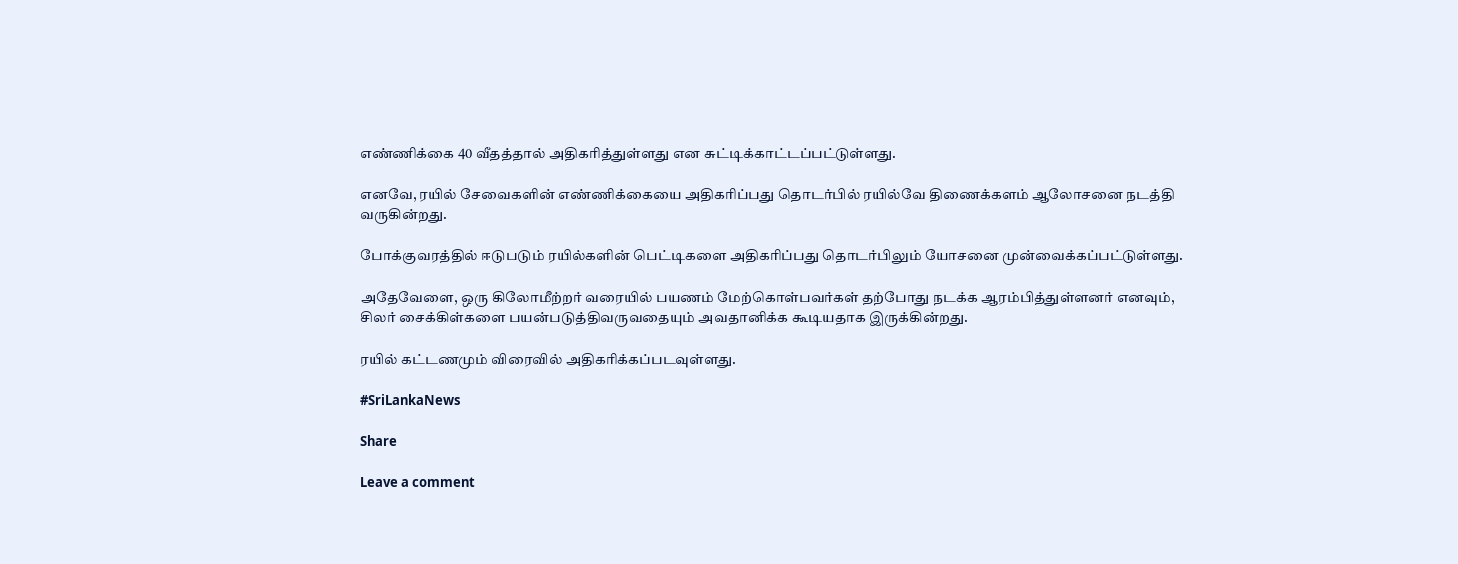எண்ணிக்கை 40 வீதத்தால் அதிகரித்துள்ளது என சுட்டிக்காட்டப்பட்டுள்ளது.

எனவே, ரயில் சேவைகளின் எண்ணிக்கையை அதிகரிப்பது தொடர்பில் ரயில்வே திணைக்களம் ஆலோசனை நடத்தி வருகின்றது.

போக்குவரத்தில் ஈடுபடும் ரயில்களின் பெட்டிகளை அதிகரிப்பது தொடர்பிலும் யோசனை முன்வைக்கப்பட்டுள்ளது.

அதேவேளை, ஒரு கிலோமீற்றர் வரையில் பயணம் மேற்கொள்பவர்கள் தற்போது நடக்க ஆரம்பித்துள்ளனர் எனவும், சிலர் சைக்கிள்களை பயன்படுத்திவருவதையும் அவதானிக்க கூடியதாக இருக்கின்றது.

ரயில் கட்டணமும் விரைவில் அதிகரிக்கப்படவுள்ளது.

#SriLankaNews

Share

Leave a comment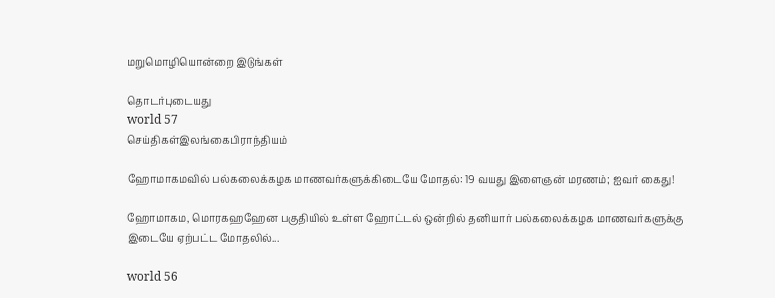மறுமொழியொன்றை இடுங்கள்

தொடர்புடையது
world 57
செய்திகள்இலங்கைபிராந்தியம்

ஹோமாகமவில் பல்கலைக்கழக மாணவர்களுக்கிடையே மோதல்: 19 வயது இளைஞன் மரணம்; ஐவர் கைது!

ஹோமாகம, மொரகஹஹேன பகுதியில் உள்ள ஹோட்டல் ஒன்றில் தனியார் பல்கலைக்கழக மாணவர்களுக்கு இடையே ஏற்பட்ட மோதலில்...

world 56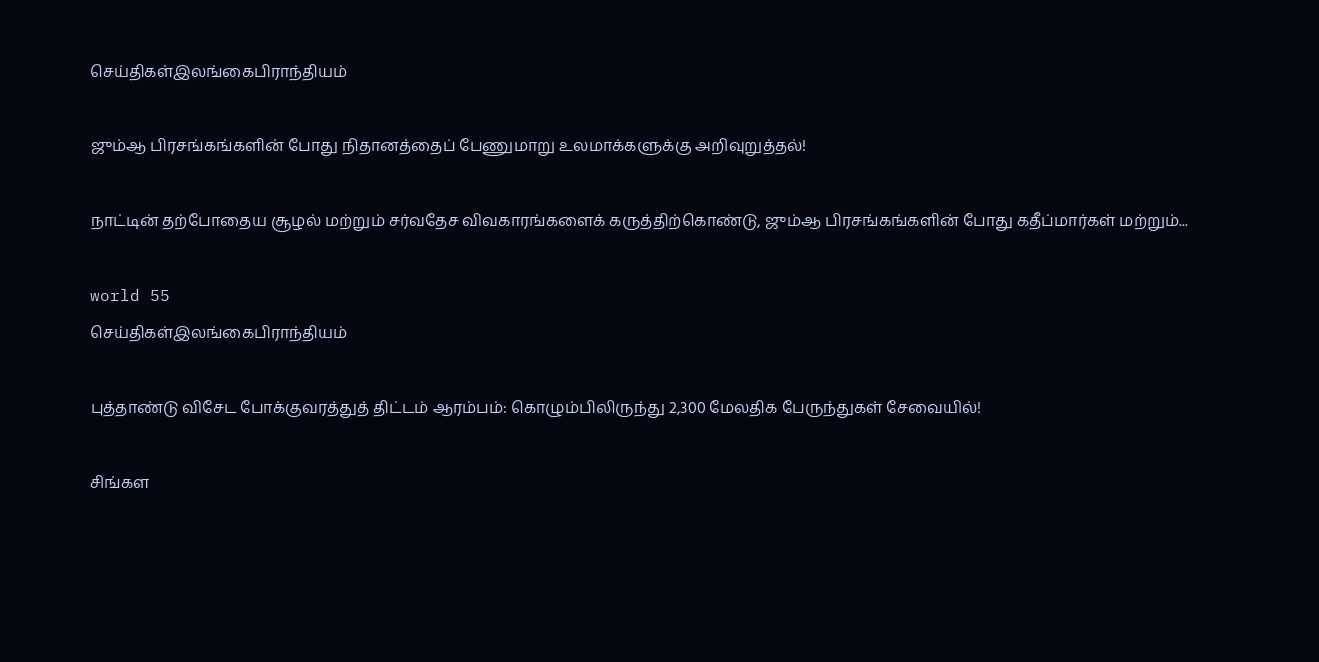செய்திகள்இலங்கைபிராந்தியம்

ஜும்ஆ பிரசங்கங்களின் போது நிதானத்தைப் பேணுமாறு உலமாக்களுக்கு அறிவுறுத்தல்!

நாட்டின் தற்போதைய சூழல் மற்றும் சர்வதேச விவகாரங்களைக் கருத்திற்கொண்டு, ஜும்ஆ பிரசங்கங்களின் போது கதீப்மார்கள் மற்றும்...

world 55
செய்திகள்இலங்கைபிராந்தியம்

புத்தாண்டு விசேட போக்குவரத்துத் திட்டம் ஆரம்பம்: கொழும்பிலிருந்து 2,300 மேலதிக பேருந்துகள் சேவையில்!

சிங்கள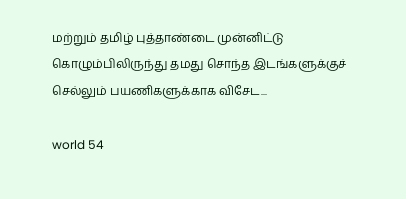மற்றும் தமிழ் புத்தாண்டை முன்னிட்டு கொழும்பிலிருந்து தமது சொந்த இடங்களுக்குச் செல்லும் பயணிகளுக்காக விசேட...

world 54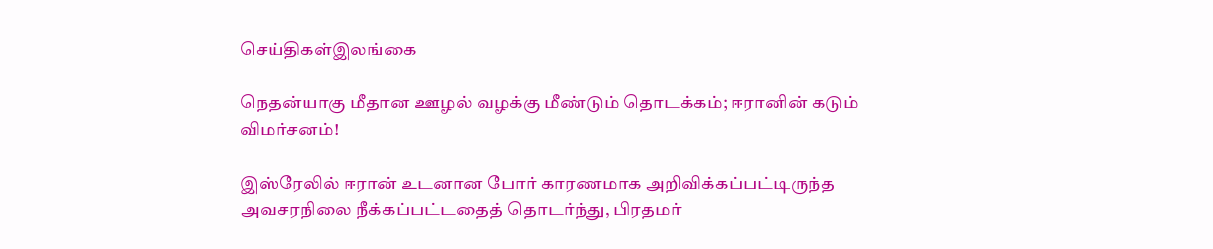செய்திகள்இலங்கை

நெதன்யாகு மீதான ஊழல் வழக்கு மீண்டும் தொடக்கம்; ஈரானின் கடும் விமர்சனம்!

இஸ்ரேலில் ஈரான் உடனான போர் காரணமாக அறிவிக்கப்பட்டிருந்த அவசரநிலை நீக்கப்பட்டதைத் தொடர்ந்து, பிரதமர்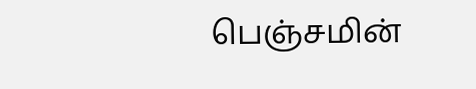பெஞ்சமின்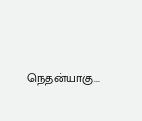நெதன்யாகு...